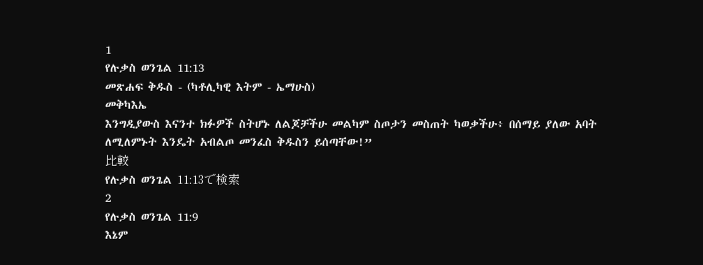1
የሉቃስ ወንጌል 11:13
መጽሐፍ ቅዱስ - (ካቶሊካዊ እትም - ኤማሁስ)
መቅካእኤ
እንግዲያውስ እናንተ ክፉዎች ስትሆኑ ለልጆቻችሁ መልካም ስጦታን መስጠት ካወቃችሁ፥ በሰማይ ያለው አባት ለሚለምኑት እንዴት አብልጦ መንፈስ ቅዱስን ይሰጣቸው!”
比較
የሉቃስ ወንጌል 11:13で検索
2
የሉቃስ ወንጌል 11:9
እኔም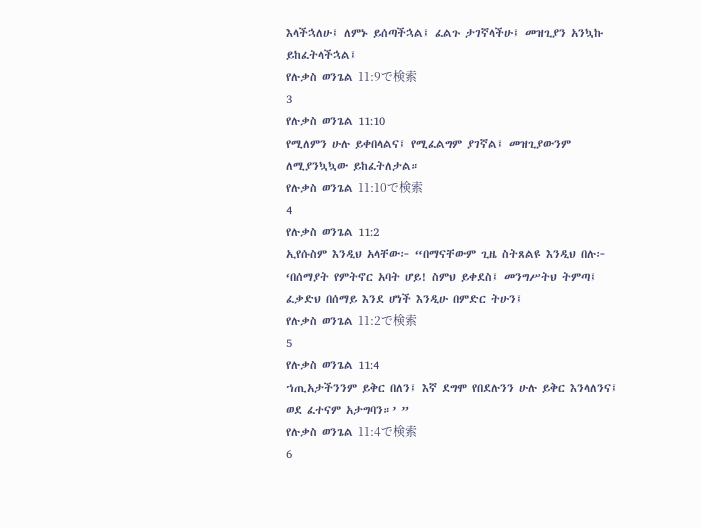እላችኋለሁ፤ ለምኑ ይሰጣችኋል፤ ፈልጉ ታገኛላችሁ፤ መዝጊያን አንኳኩ ይከፈትላችኋል፤
የሉቃስ ወንጌል 11:9で検索
3
የሉቃስ ወንጌል 11:10
የሚለምን ሁሉ ይቀበላልና፤ የሚፈልግም ያገኛል፤ መዝጊያውንም ለሚያንኳኳው ይከፈትለታል።
የሉቃስ ወንጌል 11:10で検索
4
የሉቃስ ወንጌል 11:2
ኢየሱስም እንዲህ አላቸው፦ “በማናቸውም ጊዜ ስትጸልዩ እንዲህ በሉ፦ ‘በሰማያት የምትኖር አባት ሆይ! ስምህ ይቀደስ፤ መንግሥትህ ትምጣ፤ ፈቃድህ በሰማይ እንደ ሆነች እንዲሁ በምድር ትሁን፤
የሉቃስ ወንጌል 11:2で検索
5
የሉቃስ ወንጌል 11:4
ኀጢአታችንንም ይቅር በለን፤ እኛ ደግሞ የበደሉንን ሁሉ ይቅር እንላለንና፤ ወደ ፈተናም አታግባን።’ ”
የሉቃስ ወንጌል 11:4で検索
6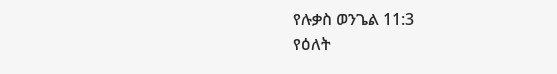የሉቃስ ወንጌል 11:3
የዕለት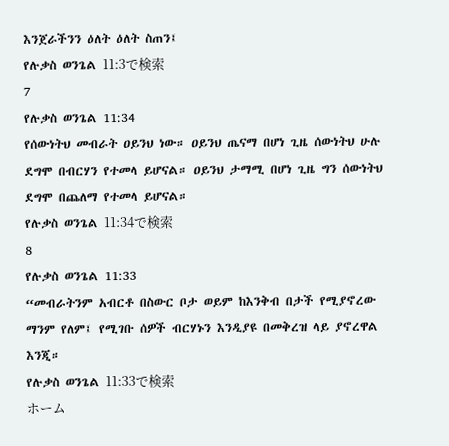እንጀራችንን ዕለት ዕለት ስጠን፤
የሉቃስ ወንጌል 11:3で検索
7
የሉቃስ ወንጌል 11:34
የሰውነትህ መብራት ዐይንህ ነው። ዐይንህ ጤናማ በሆነ ጊዜ ሰውነትህ ሁሉ ደግሞ በብርሃን የተመላ ይሆናል። ዐይንህ ታማሚ በሆነ ጊዜ ግን ሰውነትህ ደግሞ በጨለማ የተመላ ይሆናል።
የሉቃስ ወንጌል 11:34で検索
8
የሉቃስ ወንጌል 11:33
“መብራትንም አብርቶ በስውር ቦታ ወይም ከእንቅብ በታች የሚያኖረው ማንም የለም፤ የሚገቡ ሰዎች ብርሃኑን እንዲያዩ በመቅረዝ ላይ ያኖረዋል እንጂ።
የሉቃስ ወንጌል 11:33で検索
ホーム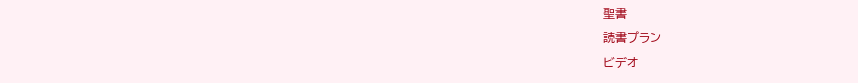聖書
読書プラン
ビデオ